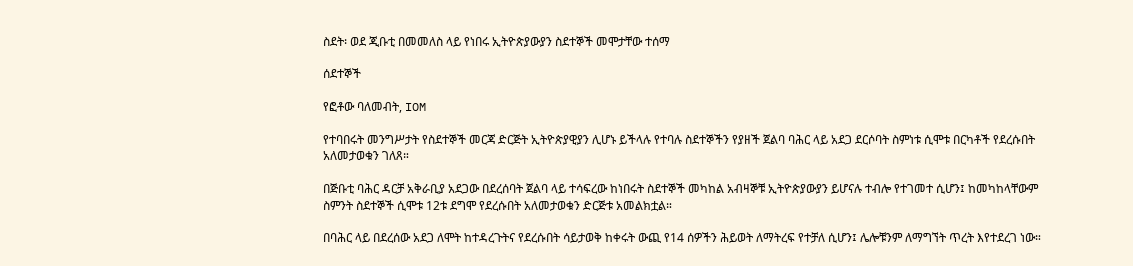ስደት፡ ወደ ጂቡቲ በመመለስ ላይ የነበሩ ኢትዮጵያውያን ስደተኞች መሞታቸው ተሰማ

ሰደተኞች

የፎቶው ባለመብት, IOM

የተባበሩት መንግሥታት የስደተኞች መርጃ ድርጅት ኢትዮጵያዊያን ሊሆኑ ይችላሉ የተባሉ ስደተኞችን የያዘች ጀልባ ባሕር ላይ አደጋ ደርሶባት ስምነቱ ሲሞቱ በርካቶች የደረሱበት አለመታወቁን ገለጸ።

በጅቡቲ ባሕር ዳርቻ አቅራቢያ አደጋው በደረሰባት ጀልባ ላይ ተሳፍረው ከነበሩት ስደተኞች መካከል አብዛኞቹ ኢትዮጵያውያን ይሆናሉ ተብሎ የተገመተ ሲሆን፤ ከመካከላቸውም ስምንት ስደተኞች ሲሞቱ 12ቱ ደግሞ የደረሱበት አለመታወቁን ድርጅቱ አመልክቷል።

በባሕር ላይ በደረሰው አደጋ ለሞት ከተዳረጉትና የደረሱበት ሳይታወቅ ከቀሩት ውጪ የ14 ሰዎችን ሕይወት ለማትረፍ የተቻለ ሲሆን፤ ሌሎቹንም ለማግኘት ጥረት እየተደረገ ነው።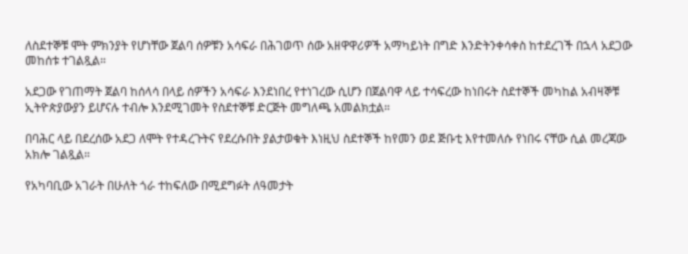ለስደተኞቹ ሞት ምክንያት የሆነቸው ጀልባ ሰዎቹን አሳፍራ በሕገወጥ ሰው አዘዋዋሪዎች አማካይነት በግድ እንድትንቀሳቀስ ከተደረገች በኋላ አደጋው መከሰቱ ተገልጿል።

አደጋው የገጠማት ጀልባ ከሰላሳ በላይ ሰዎችን አሳፍራ እንደነበረ የተነገረው ሲሆን በጀልባዋ ላይ ተሳፍረው ከነበሩት ስደተኞች መካከል አብዛኞቹ ኢትዮጵያውያን ይሆናሉ ተብሎ እንደሚገመት የስደተኞቹ ድርጅት መግለጫ አመልክቷል።

በባሕር ላይ በደረሰው አደጋ ለሞት የተዳረጉትና የደረሱበት ያልታወቁት እነዚህ ስደተኞች ከየመን ወደ ጅቡቲ እየተመለሱ የነበሩ ናቸው ሲል መረጃው አክሎ ገልጿል።

የአካባቢው አገራት በሁለት ጎራ ተከፍለው በሚደግፉት ለዓመታት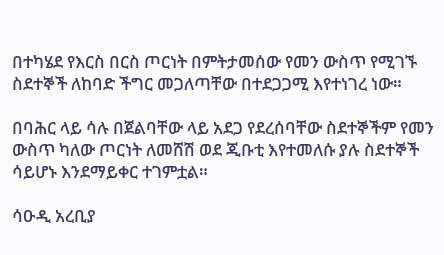በተካሄደ የእርስ በርስ ጦርነት በምትታመሰው የመን ውስጥ የሚገኙ ስደተኞች ለከባድ ችግር መጋለጣቸው በተደጋጋሚ እየተነገረ ነው።

በባሕር ላይ ሳሉ በጀልባቸው ላይ አደጋ የደረሰባቸው ስደተኞችም የመን ውስጥ ካለው ጦርነት ለመሸሽ ወደ ጂቡቲ እየተመለሱ ያሉ ስደተኞች ሳይሆኑ እንደማይቀር ተገምቷል።

ሳዑዲ አረቢያ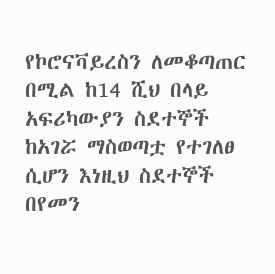የኮሮናቫይረስን ለመቆጣጠር በሚል ከ14 ሺህ በላይ አፍሪካውያን ስደተኞች ከአገሯ ማስወጣቷ የተገለፀ ሲሆን እነዚህ ስደተኞች በየመን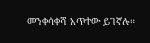መንቀሳቀሻ አጥተው ይገኛሉ።